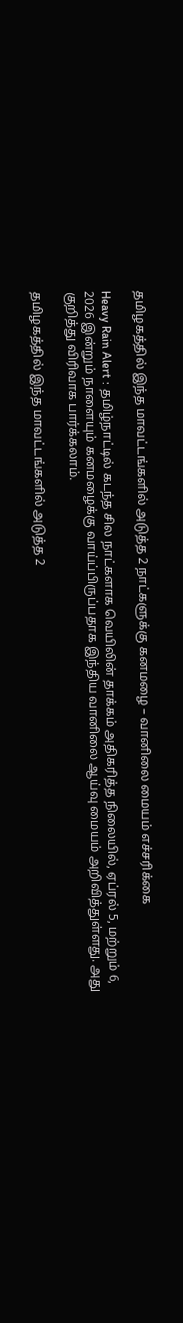தமிழகத்தில் இந்த மாவட்டங்களில் அடுத்த 2 நாட்களுக்கு கனமழை – வானிலை மையம் எச்சரிக்கை

Heavy Rain Alert : தமிழ்நாட்டில் கடந்த சில நாட்களாக வெயிலின் தாக்கம் அதிகரித்த நிலையில், ஏப்ரல் 5, மற்றும் 6, 2026 இன்றும் நாளையும் கனமழைக்கு வாய்ப்பிருப்பதாக இந்திய வானிலை ஆய்வு மையம் அறிவித்துள்ளது. அது குறித்து விரிவாக பார்க்கலாம்.

தமிழகத்தில் இந்த மாவட்டங்களில் அடுத்த 2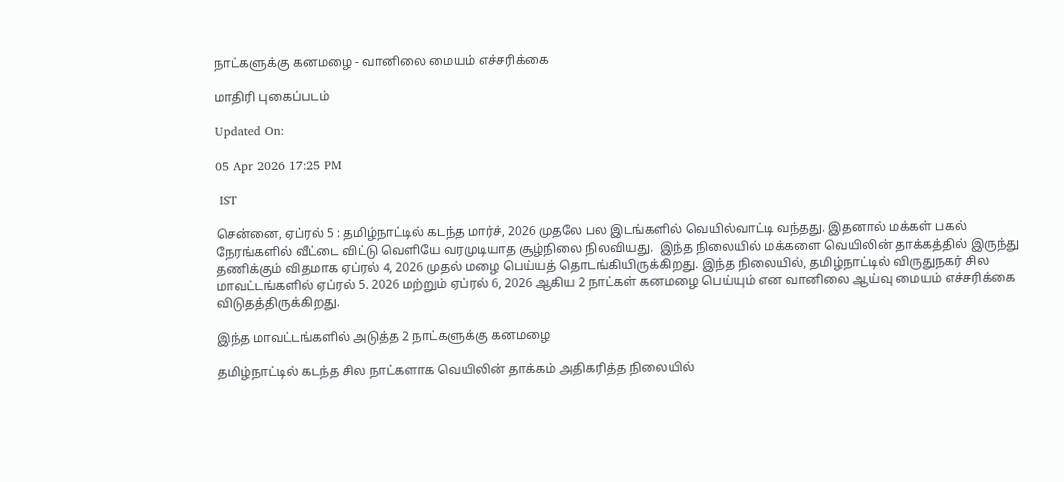நாட்களுக்கு கனமழை - வானிலை மையம் எச்சரிக்கை

மாதிரி புகைப்படம்

Updated On:

05 Apr 2026 17:25 PM

 IST

சென்னை, ஏப்ரல் 5 : தமிழ்நாட்டில் கடந்த மார்ச், 2026 முதலே பல இடங்களில் வெயில்வாட்டி வந்தது. இதனால் மக்கள் பகல் நேரங்களில் வீட்டை விட்டு வெளியே வரமுடியாத சூழ்நிலை நிலவியது.  இந்த நிலையில் மக்களை வெயிலின் தாக்கத்தில் இருந்து தணிக்கும் விதமாக ஏப்ரல் 4, 2026 முதல் மழை பெய்யத் தொடங்கியிருக்கிறது. இந்த நிலையில், தமிழ்நாட்டில் விருதுநகர் சில மாவட்டங்களில் ஏப்ரல் 5. 2026 மற்றும் ஏப்ரல் 6, 2026 ஆகிய 2 நாட்கள் கனமழை பெய்யும் என வானிலை ஆய்வு மையம் எச்சரிக்கை விடுதத்திருக்கிறது.

இந்த மாவட்டங்களில் அடுத்த 2 நாட்களுக்கு கனமழை

தமிழ்நாட்டில் கடந்த சில நாட்களாக வெயிலின் தாக்கம் அதிகரித்த நிலையில்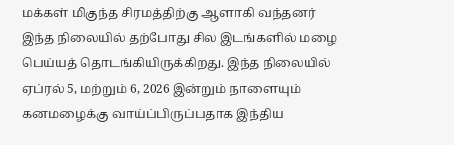மக்கள் மிகுந்த சிரமத்திற்கு ஆளாகி வந்தனர் இந்த நிலையில் தற்போது சில இடங்களில் மழை பெய்யத் தொடங்கியிருக்கிறது. இந்த நிலையில் ஏப்ரல் 5, மற்றும் 6, 2026 இன்றும் நாளையும் கனமழைக்கு வாய்ப்பிருப்பதாக இந்திய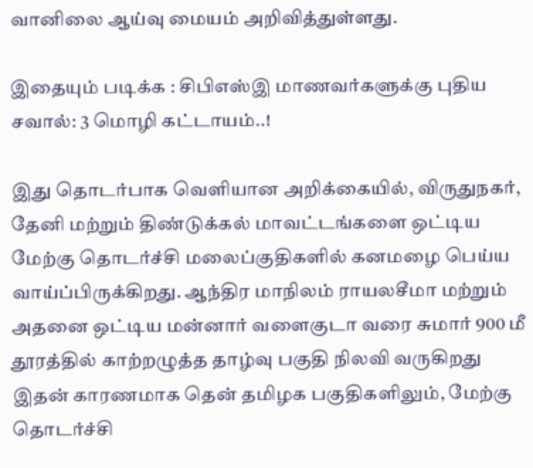வானிலை ஆய்வு மையம் அறிவித்துள்ளது.

இதையும் படிக்க : சிபிஎஸ்இ மாணவர்களுக்கு புதிய சவால்: 3 மொழி கட்டாயம்..!

இது தொடர்பாக வெளியான அறிக்கையில், விருதுநகர், தேனி மற்றும் திண்டுக்கல் மாவட்டங்களை ஒட்டிய மேற்கு தொடர்ச்சி மலைப்குதிகளில் கனமழை பெய்ய வாய்ப்பிருக்கிறது. ஆந்திர மாநிலம் ராயலசீமா மற்றும் அதனை ஒட்டிய மன்னார் வளைகுடா வரை சுமார் 900 மீ தூரத்தில் காற்றழுத்த தாழ்வு பகுதி நிலவி வருகிறது இதன் காரணமாக தென் தமிழக பகுதிகளிலும், மேற்கு தொடர்ச்சி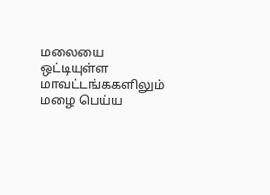மலையை ஒட்டியுள்ள மாவட்டங்ககளிலும் மழை பெய்ய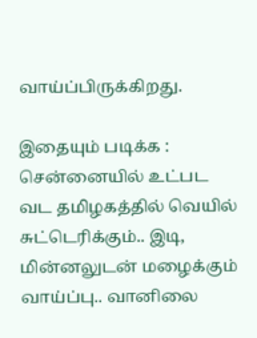வாய்ப்பிருக்கிறது.

இதையும் படிக்க : சென்னையில் உட்பட வட தமிழகத்தில் வெயில் சுட்டெரிக்கும்.. இடி, மின்னலுடன் மழைக்கும் வாய்ப்பு.. வானிலை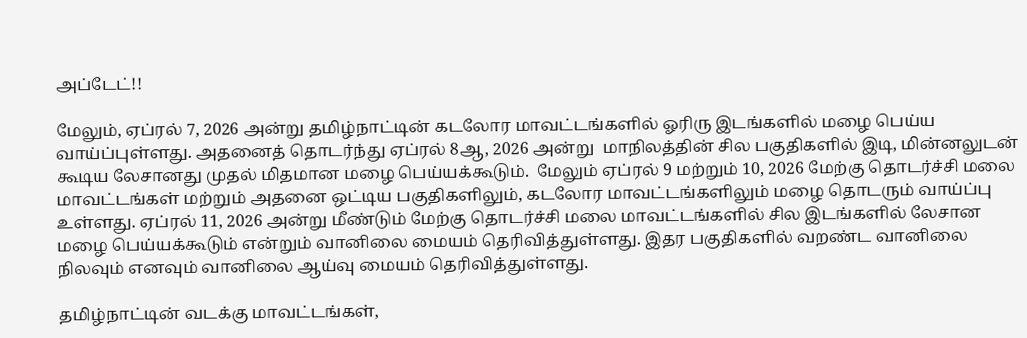அப்டேட்!!

மேலும், ஏப்ரல் 7, 2026 அன்று தமிழ்நாட்டின் கடலோர மாவட்டங்களில் ஓரிரு இடங்களில் மழை பெய்ய வாய்ப்புள்ளது. அதனைத் தொடர்ந்து ஏப்ரல் 8ஆ, 2026 அன்று  மாநிலத்தின் சில பகுதிகளில் இடி, மின்னலுடன் கூடிய லேசானது முதல் மிதமான மழை பெய்யக்கூடும்.  மேலும் ஏப்ரல் 9 மற்றும் 10, 2026 மேற்கு தொடர்ச்சி மலை மாவட்டங்கள் மற்றும் அதனை ஒட்டிய பகுதிகளிலும், கடலோர மாவட்டங்களிலும் மழை தொடரும் வாய்ப்பு உள்ளது. ஏப்ரல் 11, 2026 அன்று மீண்டும் மேற்கு தொடர்ச்சி மலை மாவட்டங்களில் சில இடங்களில் லேசான மழை பெய்யக்கூடும் என்றும் வானிலை மையம் தெரிவித்துள்ளது. இதர பகுதிகளில் வறண்ட வானிலை நிலவும் எனவும் வானிலை ஆய்வு மையம் தெரிவித்துள்ளது.

தமிழ்நாட்டின் வடக்கு மாவட்டங்கள்,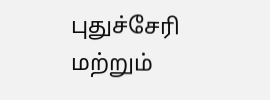புதுச்சேரி மற்றும்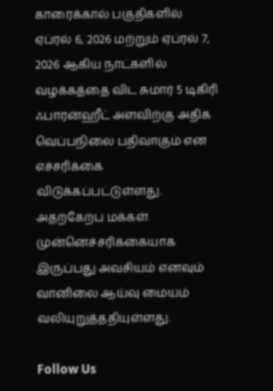காரைக்கால் பகுதிகளில் ஏப்ரல் 6, 2026 மற்றும் ஏப்ரல் 7, 2026 ஆகிய நாட்களில்  வழக்கத்தை விட சுமார் 5 டிகிரி ஃபாரன்ஹீட் அளவிற்கு அதிக வெப்பநிலை பதிவாகும் என எச்சரிக்கை விடுக்கப்பட்டுள்ளது. அதற்கேற்ப மக்கள் முன்னெச்சரிக்கையாக இருப்பது அவசியம் எனவும் வானிலை ஆய்வு மையம் வலியுறுத்ததியுள்ளது.

Follow Us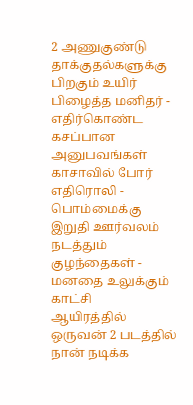2 அணுகுண்டு தாக்குதல்களுக்கு பிறகும் உயிர் பிழைத்த மனிதர் - எதிர்கொண்ட கசப்பான அனுபவங்கள்
காசாவில் போர் எதிரொலி - பொம்மைக்கு இறுதி ஊர்வலம் நடத்தும் குழந்தைகள் - மனதை உலுக்கும் காட்சி
ஆயிரத்தில் ஒருவன் 2 படத்தில் நான் நடிக்க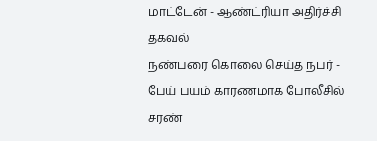மாட்டேன் - ஆண்ட்ரியா அதிர்ச்சி தகவல்
நண்பரை கொலை செய்த நபர் - பேய் பயம் காரணமாக போலீசில் சரண்